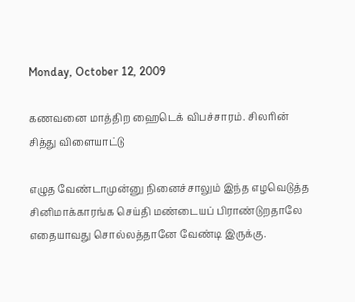Monday, October 12, 2009

கணவனை மாத்திற ஹைடெக் விபச்சாரம். சிலரின் சித்து விளையாட்டு

எழுத வேண்டாமுன்னு நினைச்சாலும் இந்த எழவெடுத்த சினிமாக்காரங்க செய்தி மண்டையப் பிராண்டுறதாலே எதையாவது சொல்லத்தானே வேண்டி இருக்கு.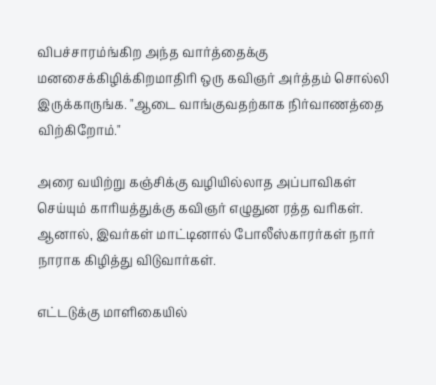விபச்சாரம்ங்கிற அந்த வார்த்தைக்கு மனசைக்கிழிக்கிறமாதிரி ஒரு கவிஞர் அர்த்தம் சொல்லி இருக்காருங்க. "ஆடை வாங்குவதற்காக நிர்வாணத்தை விற்கிறோம்."

அரை வயிற்று கஞ்சிக்கு வழியில்லாத அப்பாவிகள் செய்யும் காரியத்துக்கு கவிஞர் எழுதுன ரத்த வரிகள். ஆனால், இவர்கள் மாட்டினால் போலீஸ்காரர்கள் நார் நாராக கிழித்து விடுவார்கள்.

எட்டடுக்கு மாளிகையில்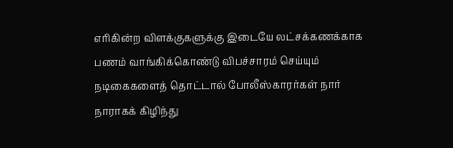எரிகின்ற விளக்குகளுக்கு இடையே லட்சக்கணக்காக பணம் வாங்கிக்கொண்டு விபச்சாரம் செய்யும் நடிகைகளைத் தொட்டால் போலீஸ்காரர்கள் நார் நாராகக் கிழிந்து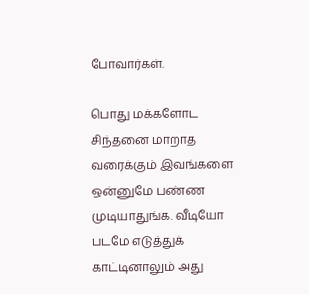போவார்கள்.

பொது மக்களோட சிந்தனை மாறாத வரைக்கும் இவங்களை ஒன்னுமே பண்ண முடியாதுங்க. வீடியோ படமே எடுத்துக் காட்டினாலும் அது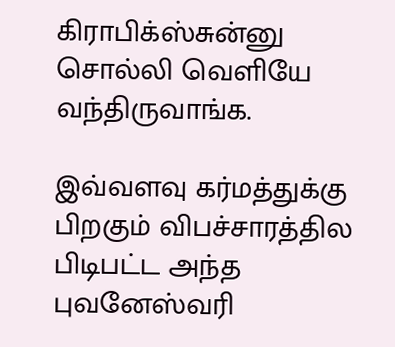கிராபிக்ஸ்சுன்னு சொல்லி வெளியே வந்திருவாங்க.

இவ்வளவு கர்மத்துக்கு பிறகும் விபச்சாரத்தில பிடிபட்ட அந்த புவனேஸ்வரி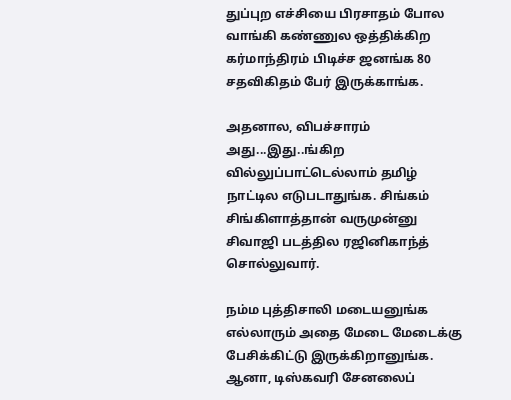துப்புற எச்சியை பிரசாதம் போல வாங்கி கண்ணுல ஒத்திக்கிற கர்மாந்திரம் பிடிச்ச ஜனங்க 80 சதவிகிதம் பேர் இருக்காங்க.

அதனால, விபச்சாரம் அது...இது..ங்கிற வில்லுப்பாட்டெல்லாம் தமிழ் நாட்டில எடுபடாதுங்க. சிங்கம் சிங்கிளாத்தான் வருமுன்னு சிவாஜி படத்தில ரஜினிகாந்த் சொல்லுவார்.

நம்ம புத்திசாலி மடையனுங்க எல்லாரும் அதை மேடை மேடைக்கு பேசிக்கிட்டு இருக்கிறானுங்க. ஆனா, டிஸ்கவரி சேனலைப்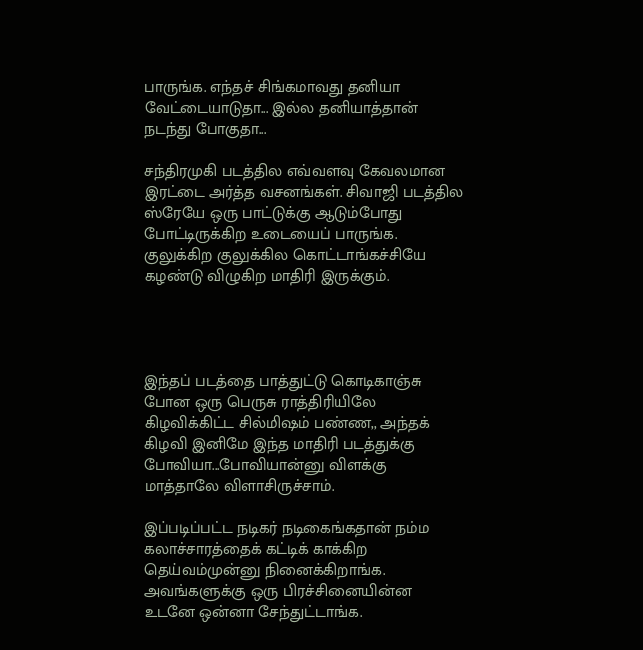பாருங்க. எந்தச் சிங்கமாவது தனியா வேட்டையாடுதா... இல்ல தனியாத்தான் நடந்து போகுதா...

சந்திரமுகி படத்தில எவ்வளவு கேவலமான இரட்டை அர்த்த வசனங்கள். சிவாஜி படத்தில ஸ்ரேயே ஒரு பாட்டுக்கு ஆடும்போது போட்டிருக்கிற உடையைப் பாருங்க. குலுக்கிற குலுக்கில கொட்டாங்கச்சியே கழண்டு விழுகிற மாதிரி இருக்கும்.




இந்தப் படத்தை பாத்துட்டு கொடிகாஞ்சு போன ஒரு பெருசு ராத்திரியிலே கிழவிக்கிட்ட சில்மிஷம் பண்ண,, அந்தக் கிழவி இனிமே இந்த மாதிரி படத்துக்கு போவியா...போவியான்னு விளக்கு மாத்தாலே விளாசிருச்சாம்.

இப்படிப்பட்ட நடிகர் நடிகைங்கதான் நம்ம கலாச்சாரத்தைக் கட்டிக் காக்கிற தெய்வம்முன்னு நினைக்கிறாங்க. அவங்களுக்கு ஒரு பிரச்சினையின்ன உடனே ஒன்னா சேந்துட்டாங்க.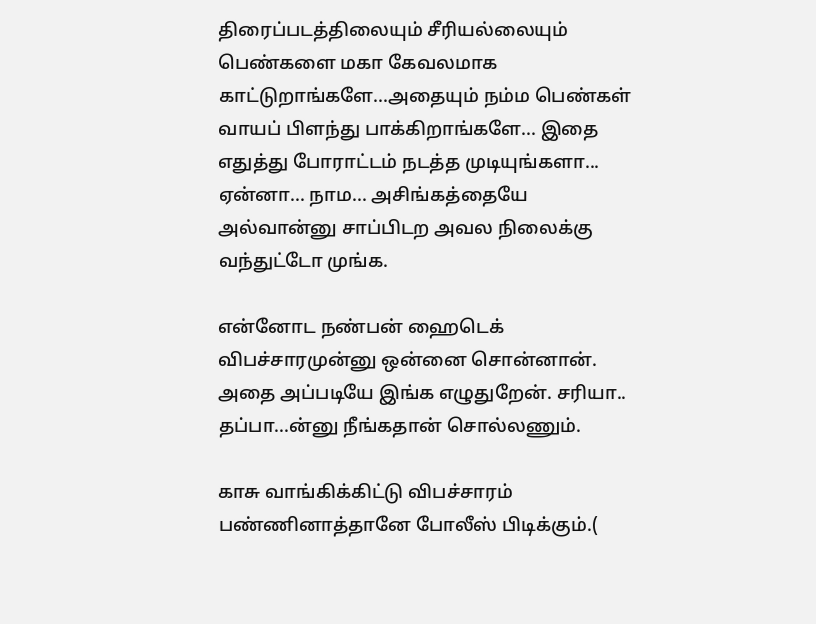திரைப்படத்திலையும் சீரியல்லையும் பெண்களை மகா கேவலமாக காட்டுறாங்களே...அதையும் நம்ம பெண்கள் வாயப் பிளந்து பாக்கிறாங்களே... இதை எதுத்து போராட்டம் நடத்த முடியுங்களா... ஏன்னா... நாம... அசிங்கத்தையே அல்வான்னு சாப்பிடற அவல நிலைக்கு வந்துட்டோ முங்க.

என்னோட நண்பன் ஹைடெக் விபச்சாரமுன்னு ஒன்னை சொன்னான். அதை அப்படியே இங்க எழுதுறேன். சரியா.. தப்பா...ன்னு நீங்கதான் சொல்லணும்.

காசு வாங்கிக்கிட்டு விபச்சாரம் பண்ணினாத்தானே போலீஸ் பிடிக்கும்.(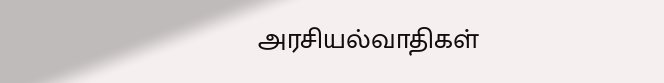அரசியல்வாதிகள்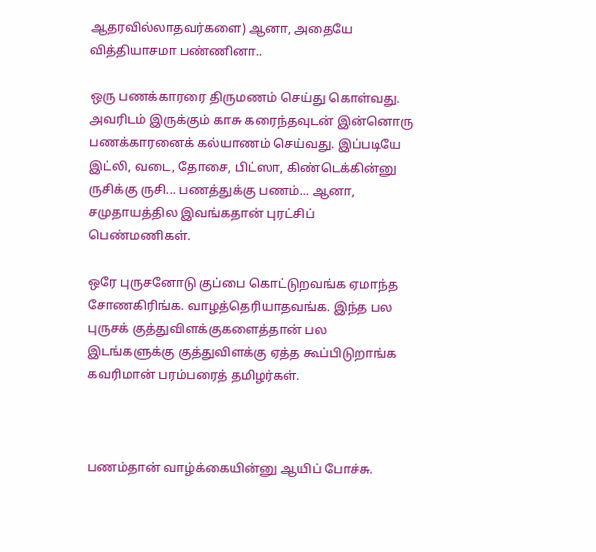ஆதரவில்லாதவர்களை) ஆனா, அதையே வித்தியாசமா பண்ணினா..

ஒரு பணக்காரரை திருமணம் செய்து கொள்வது. அவரிடம் இருக்கும் காசு கரைந்தவுடன் இன்னொரு பணக்காரனைக் கல்யாணம் செய்வது. இப்படியே இட்லி, வடை, தோசை, பிட்ஸா, கிண்டெக்கின்னு ருசிக்கு ருசி... பணத்துக்கு பணம்... ஆனா, சமுதாயத்தில இவங்கதான் புரட்சிப் பெண்மணிகள்.

ஒரே புருசனோடு குப்பை கொட்டுறவங்க ஏமாந்த சோணகிரிங்க. வாழத்தெரியாதவங்க. இந்த பல புருசக் குத்துவிளக்குகளைத்தான் பல இடங்களுக்கு குத்துவிளக்கு ஏத்த கூப்பிடுறாங்க கவரிமான் பரம்பரைத் தமிழர்கள்.



பணம்தான் வாழ்க்கையின்னு ஆயிப் போச்சு.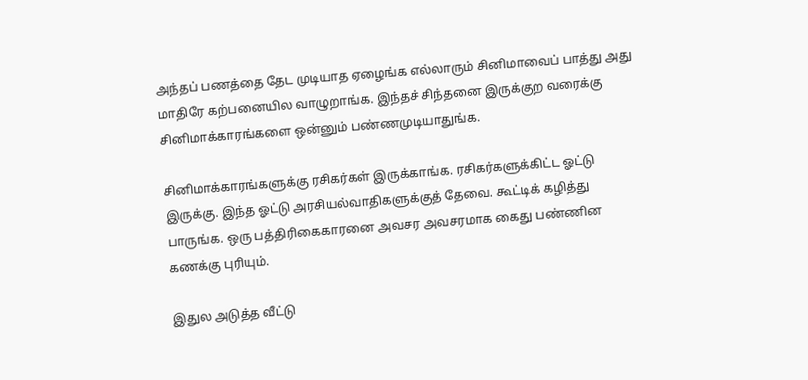அந்தப் பணத்தை தேட முடியாத ஏழைங்க எல்லாரும் சினிமாவைப் பாத்து அது மாதிரே கற்பனையில வாழுறாங்க. இந்தச் சிந்தனை இருக்குற வரைக்கு சினிமாக்காரங்களை ஒன்னும் பண்ணமுடியாதுங்க.

சினிமாக்காரங்களுக்கு ரசிகர்கள் இருக்காங்க. ரசிகர்களுக்கிட்ட ஓட்டு இருக்கு. இந்த ஓட்டு அரசியல்வாதிகளுக்குத் தேவை. கூட்டிக் கழித்து பாருங்க. ஒரு பத்திரிகைகாரனை அவசர அவசரமாக கைது பண்ணின கணக்கு புரியும்.

இதுல அடுத்த வீட்டு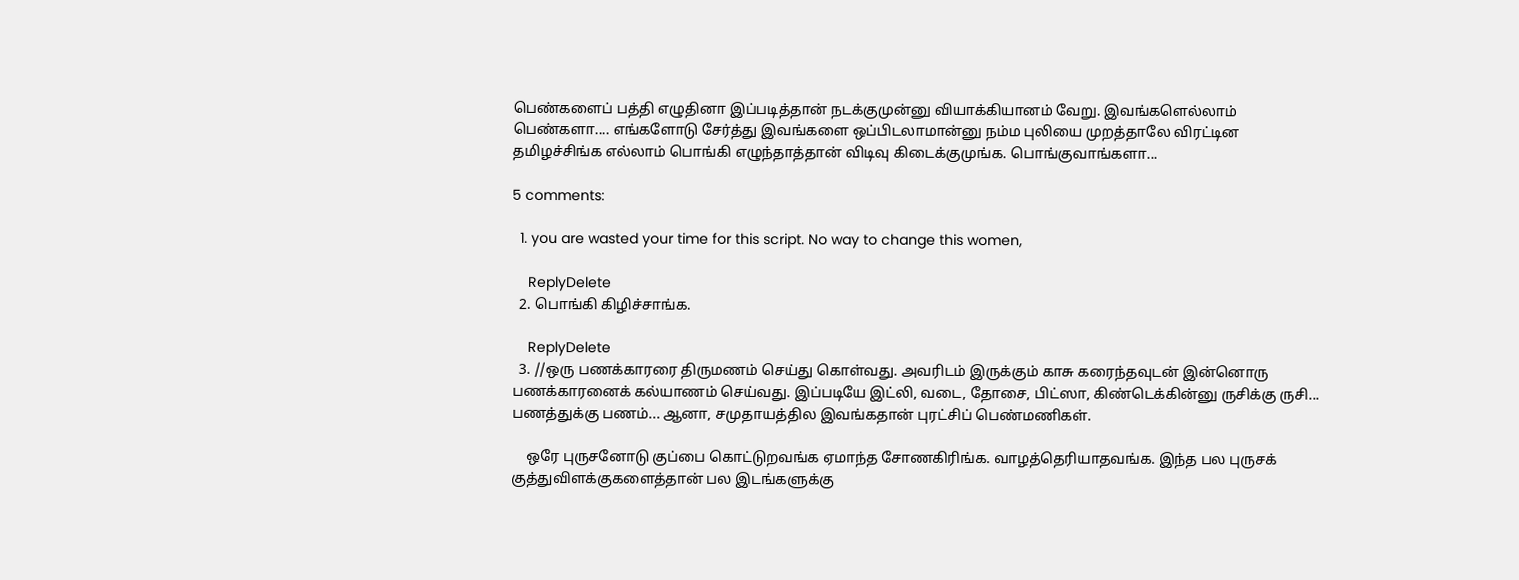பெண்களைப் பத்தி எழுதினா இப்படித்தான் நடக்குமுன்னு வியாக்கியானம் வேறு. இவங்களெல்லாம் பெண்களா.... எங்களோடு சேர்த்து இவங்களை ஒப்பிடலாமான்னு நம்ம புலியை முறத்தாலே விரட்டின தமிழச்சிங்க எல்லாம் பொங்கி எழுந்தாத்தான் விடிவு கிடைக்குமுங்க. பொங்குவாங்களா...

5 comments:

  1. you are wasted your time for this script. No way to change this women,

    ReplyDelete
  2. பொங்கி கிழிச்சாங்க.

    ReplyDelete
  3. //ஒரு பணக்காரரை திருமணம் செய்து கொள்வது. அவரிடம் இருக்கும் காசு கரைந்தவுடன் இன்னொரு பணக்காரனைக் கல்யாணம் செய்வது. இப்படியே இட்லி, வடை, தோசை, பிட்ஸா, கிண்டெக்கின்னு ருசிக்கு ருசி... பணத்துக்கு பணம்... ஆனா, சமுதாயத்தில இவங்கதான் புரட்சிப் பெண்மணிகள்.

    ஒரே புருசனோடு குப்பை கொட்டுறவங்க ஏமாந்த சோணகிரிங்க. வாழத்தெரியாதவங்க. இந்த பல புருசக் குத்துவிளக்குகளைத்தான் பல இடங்களுக்கு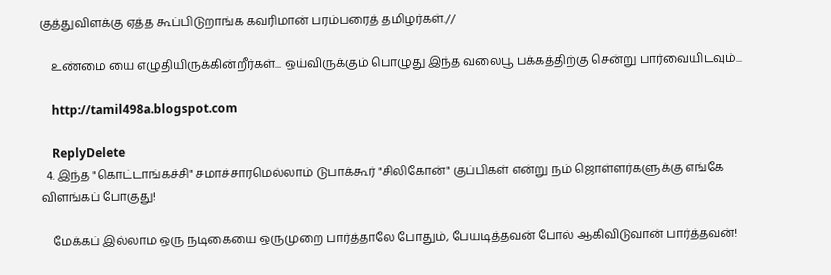குத்துவிளக்கு ஏத்த கூப்பிடுறாங்க கவரிமான் பரம்பரைத் தமிழர்கள்.//

    உண்மை யை எழுதியிருக்கின்றீர்கள்... ஒய்விருக்கும் பொழுது இந்த வலைபூ பக்கத்திற்கு சென்று பார்வையிடவும்...

    http://tamil498a.blogspot.com

    ReplyDelete
  4. இந்த "கொட்டாங்கச்சி" சமாச்சாரமெல்லாம் டுபாக்கூர் "சிலிகோன்" குப்பிகள் என்று நம் ஜொள்ளர்களுக்கு எங்கே விளங்கப் போகுது!

    மேக்கப் இல்லாம ஒரு நடிகையை ஒருமுறை பார்த்தாலே போதும், பேயடித்தவன் போல் ஆகிவிடுவான் பார்த்தவன்!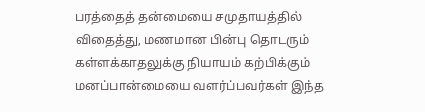பரத்தைத் தன்மையை சமுதாயத்தில் விதைத்து, மணமான பின்பு தொடரும் கள்ளக்காதலுக்கு நியாயம் கற்பிக்கும் மனப்பான்மையை வளர்ப்பவர்கள் இந்த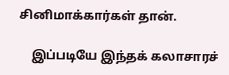சினிமாக்கார்கள் தான்.

    இப்படியே இந்தக் கலாசாரச்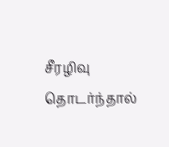சீரழிவு தொடர்ந்தால்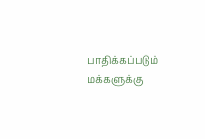பாதிக்கப்படும் மக்களுக்கு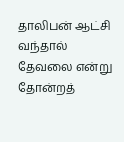தாலிபன் ஆட்சி வந்தால் தேவலை என்று தோன்றத்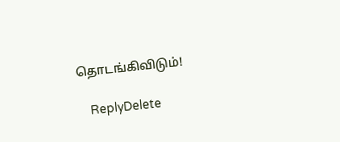தொடங்கிவிடும்!

    ReplyDelete